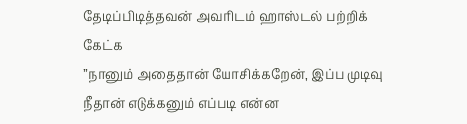தேடிப்பிடித்தவன் அவரிடம் ஹாஸ்டல் பற்றிக் கேட்க
”நானும் அதைதான் யோசிக்கறேன், இப்ப முடிவு நீதான் எடுக்கனும் எப்படி என்ன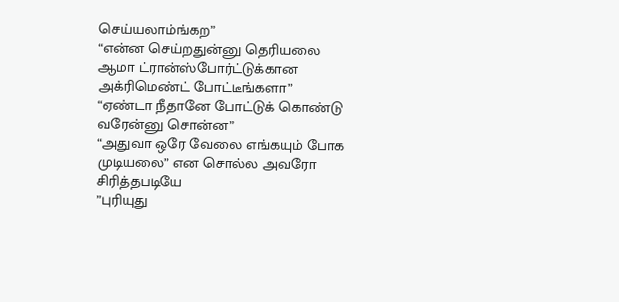செய்யலாம்ங்கற”
“என்ன செய்றதுன்னு தெரியலை ஆமா ட்ரான்ஸ்போர்ட்டுக்கான அக்ரிமெண்ட் போட்டீங்களா”
“ஏண்டா நீதானே போட்டுக் கொண்டு வரேன்னு சொன்ன”
“அதுவா ஒரே வேலை எங்கயும் போக முடியலை” என சொல்ல அவரோ சிரித்தபடியே
”புரியுது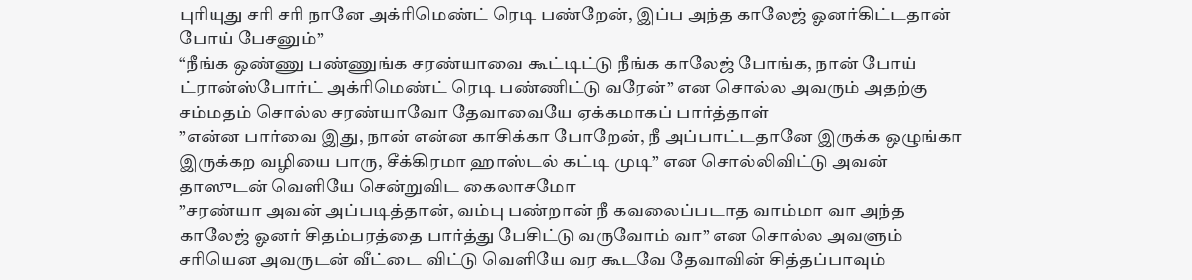புரியுது சரி சரி நானே அக்ரிமெண்ட் ரெடி பண்றேன், இப்ப அந்த காலேஜ் ஓனர்கிட்டதான் போய் பேசனும்”
“நீங்க ஒண்ணு பண்ணுங்க சரண்யாவை கூட்டிட்டு நீங்க காலேஜ் போங்க, நான் போய் ட்ரான்ஸ்போர்ட் அக்ரிமெண்ட் ரெடி பண்ணிட்டு வரேன்” என சொல்ல அவரும் அதற்கு சம்மதம் சொல்ல சரண்யாவோ தேவாவையே ஏக்கமாகப் பார்த்தாள்
”என்ன பார்வை இது, நான் என்ன காசிக்கா போறேன், நீ அப்பாட்டதானே இருக்க ஒழுங்கா இருக்கற வழியை பாரு, சீக்கிரமா ஹாஸ்டல் கட்டி முடி” என சொல்லிவிட்டு அவன் தாஸுடன் வெளியே சென்றுவிட கைலாசமோ
”சரண்யா அவன் அப்படித்தான், வம்பு பண்றான் நீ கவலைப்படாத வாம்மா வா அந்த காலேஜ் ஓனர் சிதம்பரத்தை பார்த்து பேசிட்டு வருவோம் வா” என சொல்ல அவளும் சரியென அவருடன் வீட்டை விட்டு வெளியே வர கூடவே தேவாவின் சித்தப்பாவும்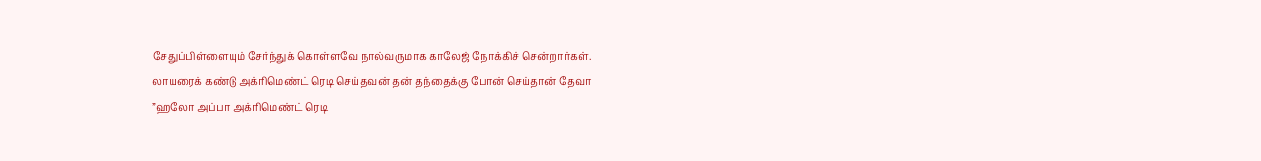சேதுப்பிள்ளையும் சேர்ந்துக் கொள்ளவே நால்வருமாக காலேஜ் நோக்கிச் சென்றார்கள்.
லாயரைக் கண்டு அக்ரிமெண்ட் ரெடி செய்தவன் தன் தந்தைக்கு போன் செய்தான் தேவா
”ஹலோ அப்பா அக்ரிமெண்ட் ரெடி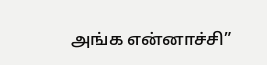அங்க என்னாச்சி”